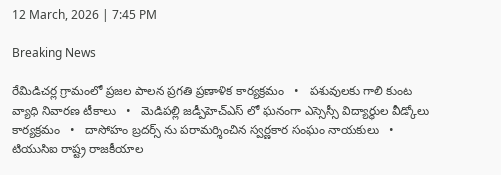12 March, 2026 | 7:45 PM

Breaking News

రేమిడిచర్ల గ్రామంలో ప్రజల పాలన ప్రగతి ప్రణాళిక కార్యక్రమం   •   పశువులకు గాలి కుంట వ్యాధి నివారణ టీకాలు   •   మెడిపల్లి జడ్పీహెచ్ఎస్ లో ఘనంగా ఎస్సెస్సీ విద్యార్థుల వీడ్కోలు కార్యక్రమం   •   దాసోహం బ్రదర్స్ ను పరామర్శించిన స్వర్ణకార సంఘం నాయకులు   •   టియుసిఐ రాష్ట్ర రాజకీయాల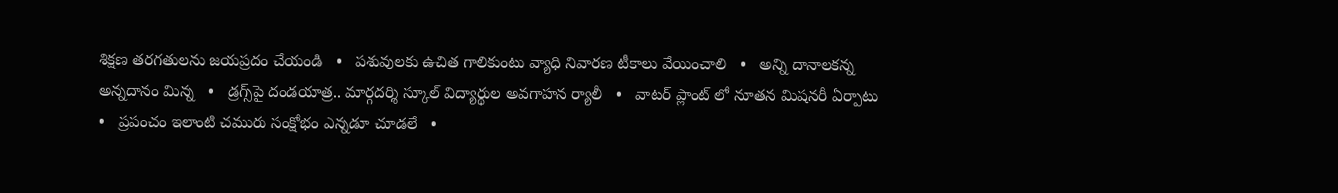శిక్షణ తరగతులను జయప్రదం చేయండి   •   పశువులకు ఉచిత గాలికుంటు వ్యాధి నివారణ టీకాలు వేయించాలి   •   అన్ని దానాలకన్న అన్నదానం మిన్న   •   డ్రగ్స్‌పై దండయాత్ర.. మార్గదర్శి స్కూల్ విద్యార్థుల అవగాహన ర్యాలీ   •   వాటర్ ప్లాంట్ లో నూతన మిషనరీ ఏర్పాటు   •   ప్రపంచం ఇలాంటి చమురు సంక్షోభం ఎన్నడూ చూడలే   •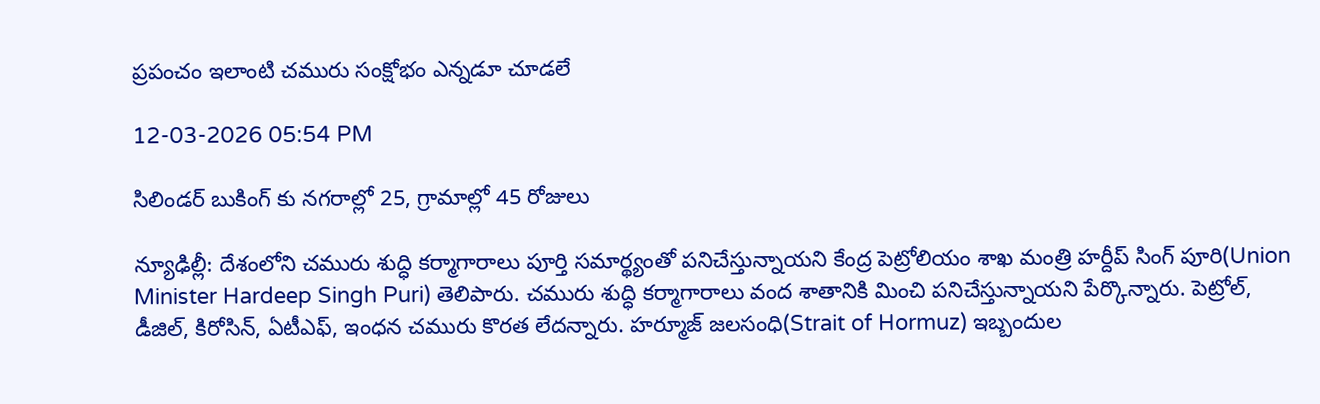ప్రపంచం ఇలాంటి చమురు సంక్షోభం ఎన్నడూ చూడలే

12-03-2026 05:54 PM

సిలిండర్ బుకింగ్ కు నగరాల్లో 25, గ్రామాల్లో 45 రోజులు

న్యూఢిల్లీ: దేశంలోని చమురు శుద్ధి కర్మాగారాలు పూర్తి సమార్థ్యంతో పనిచేస్తున్నాయని కేంద్ర పెట్రోలియం శాఖ మంత్రి హర్దీప్ సింగ్ పూరి(Union Minister Hardeep Singh Puri) తెలిపారు. చమురు శుద్ధి కర్మాగారాలు వంద శాతానికి మించి పనిచేస్తున్నాయని పేర్కొన్నారు. పెట్రోల్, డీజిల్, కిరోసిన్, ఏటీఎఫ్, ఇంధన చమురు కొరత లేదన్నారు. హర్మూజ్ జలసంధి(Strait of Hormuz) ఇబ్బందుల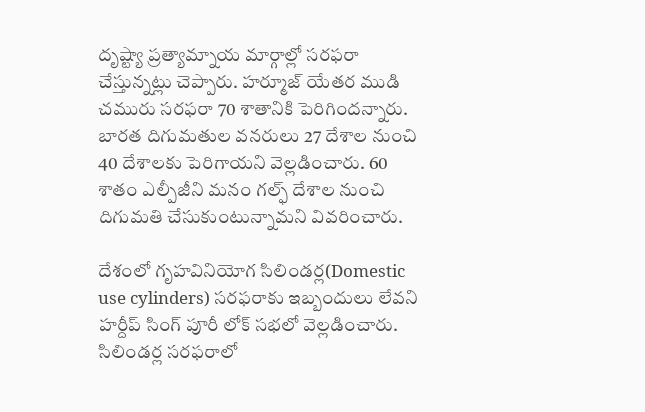దృష్ట్యా ప్రత్యామ్నాయ మార్గాల్లో సరఫరా చేస్తున్నట్లు చెప్పారు. హర్మూజ్ యేతర ముడి చమురు సరఫరా 70 శాతానికి పెరిగిందన్నారు. బారత దిగుమతుల వనరులు 27 దేశాల నుంచి 40 దేశాలకు పెరిగాయని వెల్లడించారు. 60 శాతం ఎల్పీజీని మనం గల్ఫ్ దేశాల నుంచి దిగుమతి చేసుకుంటున్నామని వివరించారు.

దేశంలో గృహవినియోగ సిలిండర్ల(Domestic use cylinders) సరఫరాకు ఇబ్బందులు లేవని హర్దీప్ సింగ్ పూరీ లోక్ సభలో వెల్లడించారు. సిలిండర్ల సరఫరాలో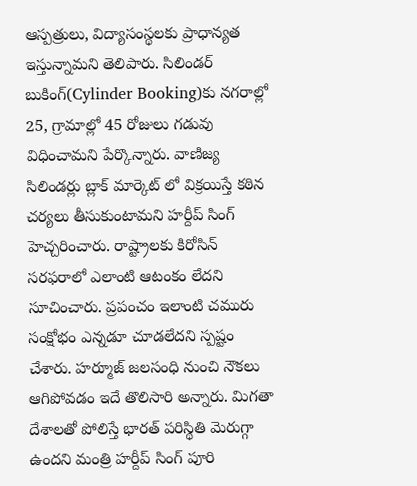ఆస్పత్రులు, విద్యాసంస్థలకు ప్రాధాన్యత ఇస్తున్నామని తెలిపారు. సిలిండర్ బుకింగ్(Cylinder Booking)కు నగరాల్లో 25, గ్రామాల్లో 45 రోజులు గడువు విధించామని పేర్కొన్నారు. వాణిజ్య సిలిండర్లు బ్లాక్ మార్కెట్ లో విక్రయిస్తే కఠిన చర్యలు తీసుకుంటామని హర్దీప్ సింగ్ హెచ్చరించారు. రాష్ట్రాలకు కిరోసిన్ సరఫరాలో ఎలాంటి ఆటంకం లేదని సూచించారు. ప్రపంచం ఇలాంటి చమురు సంక్షోభం ఎన్నడూ చూడలేదని స్పష్టం చేశారు. హర్మూజ్ జలసంధి నుంచి నౌకలు ఆగిపోవడం ఇదే తొలిసారి అన్నారు. మిగతా దేశాలతో పోలిస్తే భారత్ పరిస్థితి మెరుగ్గా ఉందని మంత్రి హర్దీప్ సింగ్ పూరి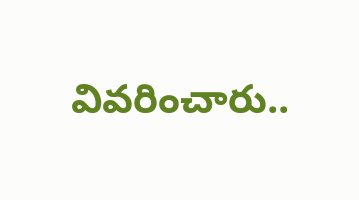వివరించారు..